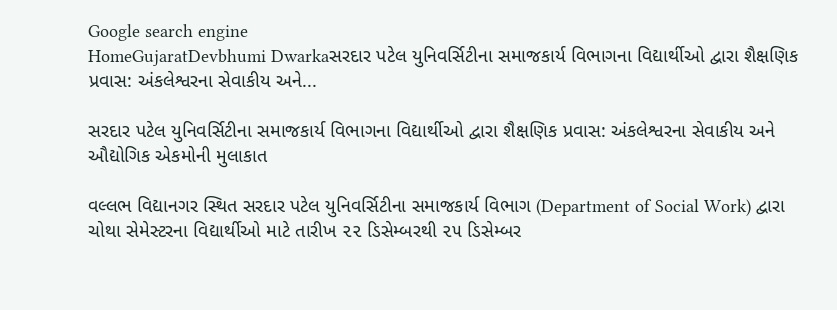Google search engine
HomeGujaratDevbhumi Dwarkaસરદાર પટેલ યુનિવર્સિટીના સમાજકાર્ય વિભાગના વિદ્યાર્થીઓ દ્વારા શૈક્ષણિક પ્રવાસ: અંકલેશ્વરના સેવાકીય અને...

સરદાર પટેલ યુનિવર્સિટીના સમાજકાર્ય વિભાગના વિદ્યાર્થીઓ દ્વારા શૈક્ષણિક પ્રવાસ: અંકલેશ્વરના સેવાકીય અને ઔદ્યોગિક એકમોની મુલાકાત

વલ્લભ વિદ્યાનગર સ્થિત સરદાર પટેલ યુનિવર્સિટીના સમાજકાર્ય વિભાગ (Department of Social Work) દ્વારા ચોથા સેમેસ્ટરના વિદ્યાર્થીઓ માટે તારીખ ૨૨ ડિસેમ્બરથી ૨૫ ડિસેમ્બર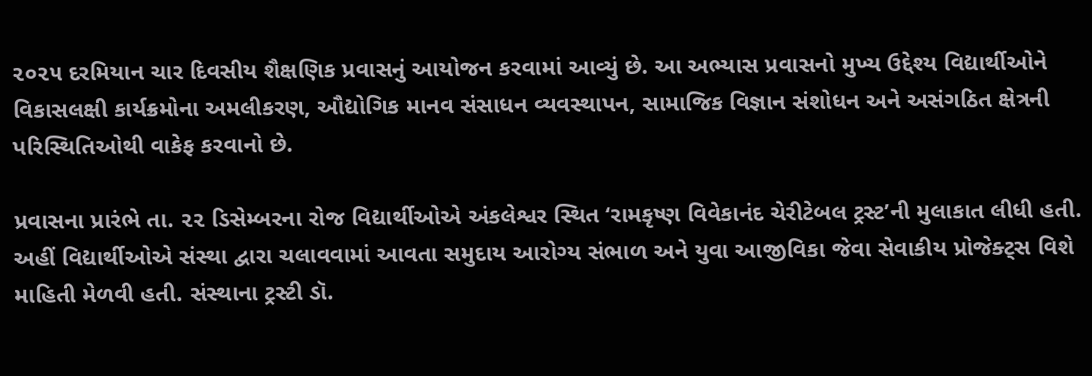૨૦૨૫ દરમિયાન ચાર દિવસીય શૈક્ષણિક પ્રવાસનું આયોજન કરવામાં આવ્યું છે. આ અભ્યાસ પ્રવાસનો મુખ્ય ઉદ્દેશ્ય વિદ્યાર્થીઓને વિકાસલક્ષી કાર્યક્રમોના અમલીકરણ, ઔદ્યોગિક માનવ સંસાધન વ્યવસ્થાપન, સામાજિક વિજ્ઞાન સંશોધન અને અસંગઠિત ક્ષેત્રની પરિસ્થિતિઓથી વાકેફ કરવાનો છે.

પ્રવાસના પ્રારંભે તા. ૨૨ ડિસેમ્બરના રોજ વિદ્યાર્થીઓએ અંકલેશ્વર સ્થિત ‘રામકૃષ્ણ વિવેકાનંદ ચેરીટેબલ ટ્રસ્ટ’ની મુલાકાત લીધી હતી. અહીં વિદ્યાર્થીઓએ સંસ્થા દ્વારા ચલાવવામાં આવતા સમુદાય આરોગ્ય સંભાળ અને યુવા આજીવિકા જેવા સેવાકીય પ્રોજેક્ટ્સ વિશે માહિતી મેળવી હતી. સંસ્થાના ટ્રસ્ટી ડૉ.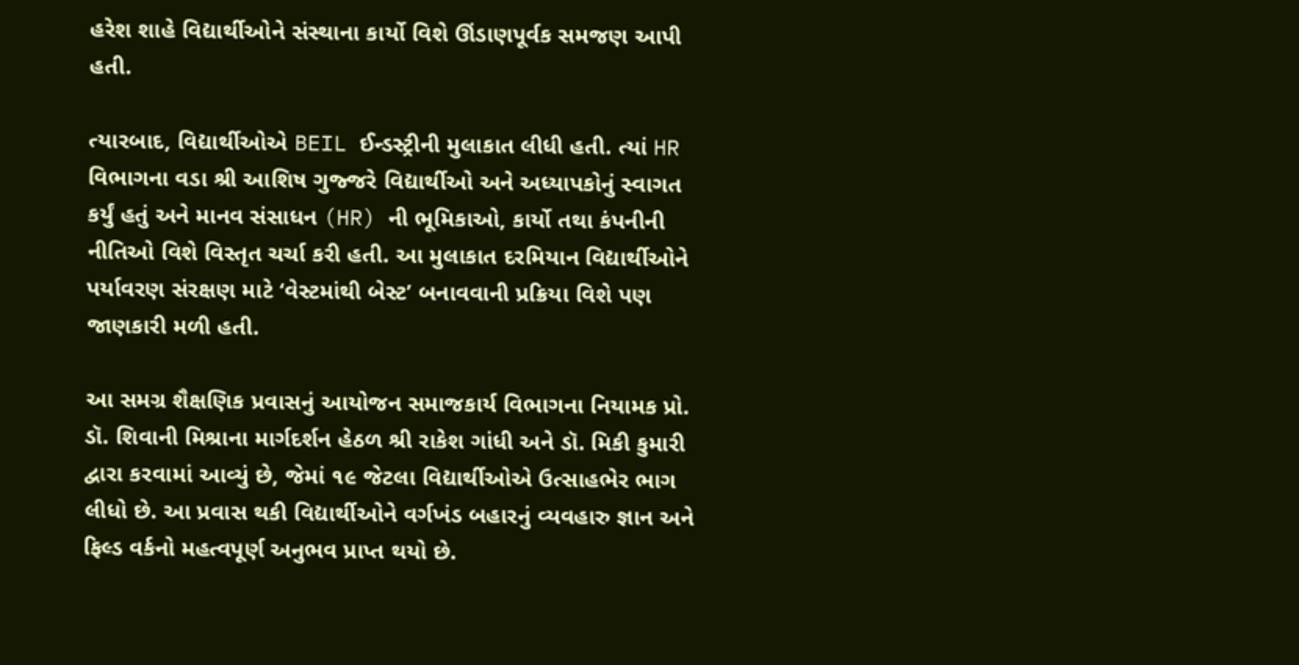હરેશ શાહે વિદ્યાર્થીઓને સંસ્થાના કાર્યો વિશે ઊંડાણપૂર્વક સમજણ આપી હતી.

ત્યારબાદ, વિદ્યાર્થીઓએ BEIL ઈન્ડસ્ટ્રીની મુલાકાત લીધી હતી. ત્યાં HR વિભાગના વડા શ્રી આશિષ ગુજ્જરે વિદ્યાર્થીઓ અને અધ્યાપકોનું સ્વાગત કર્યું હતું અને માનવ સંસાધન (HR) ની ભૂમિકાઓ, કાર્યો તથા કંપનીની નીતિઓ વિશે વિસ્તૃત ચર્ચા કરી હતી. આ મુલાકાત દરમિયાન વિદ્યાર્થીઓને પર્યાવરણ સંરક્ષણ માટે ‘વેસ્ટમાંથી બેસ્ટ’ બનાવવાની પ્રક્રિયા વિશે પણ જાણકારી મળી હતી.

આ સમગ્ર શૈક્ષણિક પ્રવાસનું આયોજન સમાજકાર્ય વિભાગના નિયામક પ્રો. ડૉ. શિવાની મિશ્રાના માર્ગદર્શન હેઠળ શ્રી રાકેશ ગાંધી અને ડૉ. મિકી કુમારી દ્વારા કરવામાં આવ્યું છે, જેમાં ૧૯ જેટલા વિદ્યાર્થીઓએ ઉત્સાહભેર ભાગ લીધો છે. આ પ્રવાસ થકી વિદ્યાર્થીઓને વર્ગખંડ બહારનું વ્યવહારુ જ્ઞાન અને ફિલ્ડ વર્કનો મહત્વપૂર્ણ અનુભવ પ્રાપ્ત થયો છે.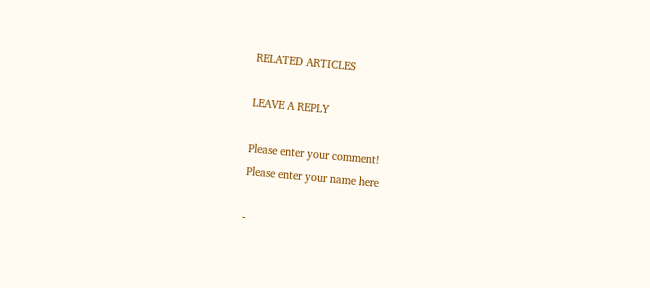RELATED ARTICLES

LEAVE A REPLY

Please enter your comment!
Please enter your name here

-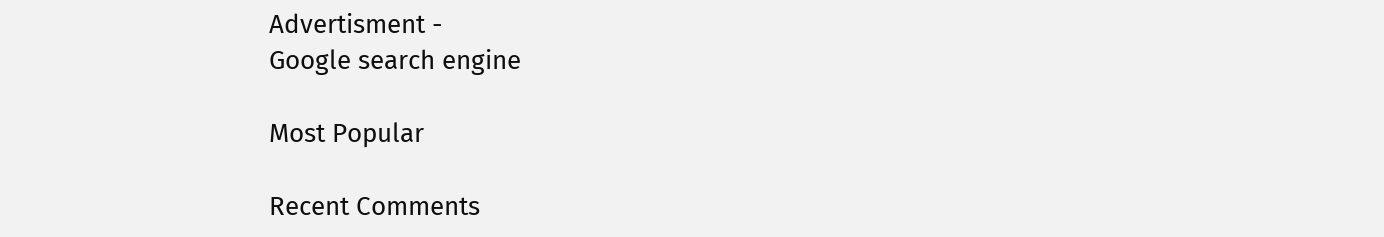Advertisment -
Google search engine

Most Popular

Recent Comments